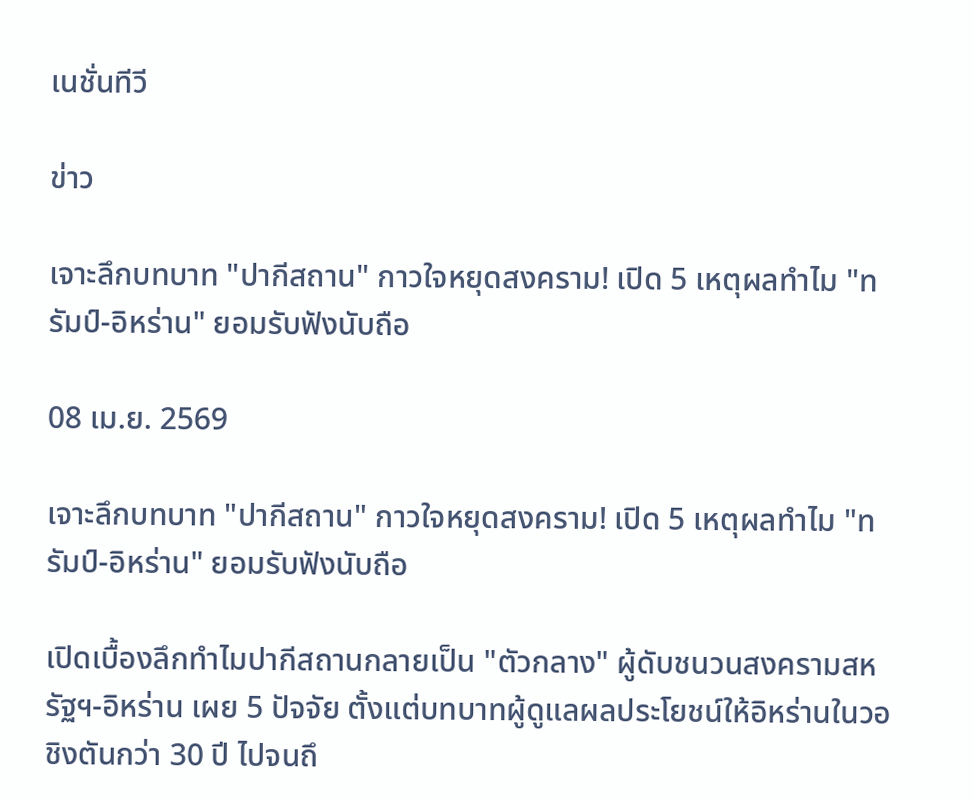เนชั่นทีวี

ข่าว

เจาะลึกบทบาท "ปากีสถาน" กาวใจหยุดสงคราม! เปิด 5 เหตุผลทำไม "ทรัมป์-อิหร่าน" ยอมรับฟังนับถือ

08 เม.ย. 2569

เจาะลึกบทบาท "ปากีสถาน" กาวใจหยุดสงคราม! เปิด 5 เหตุผลทำไม "ทรัมป์-อิหร่าน" ยอมรับฟังนับถือ

เปิดเบื้องลึกทำไมปากีสถานกลายเป็น "ตัวกลาง" ผู้ดับชนวนสงครามสหรัฐฯ-อิหร่าน เผย 5 ปัจจัย ตั้งแต่บทบาทผู้ดูแลผลประโยชน์ให้อิหร่านในวอชิงตันกว่า 30 ปี ไปจนถึ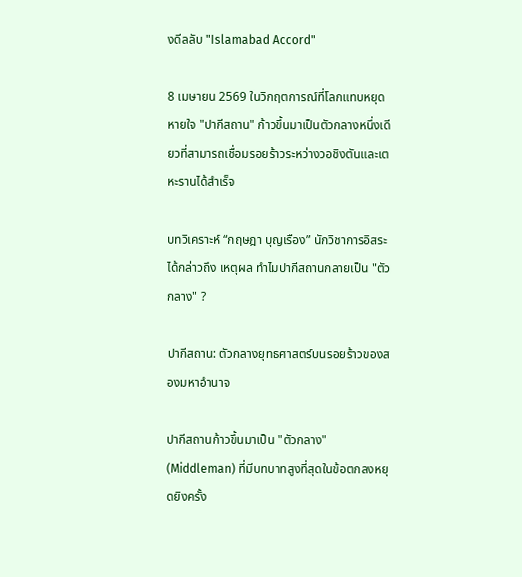งดีลลับ "Islamabad Accord"

8 เมษายน 2569 ในวิกฤตการณ์ที่โลกแทบหยุดหายใจ "ปากีสถาน" ก้าวขึ้นมาเป็นตัวกลางหนึ่งเดียวที่สามารถเชื่อมรอยร้าวระหว่างวอชิงตันและเตหะรานได้สำเร็จ

บทวิเคราะห์ “กฤษฎา บุญเรือง” นักวิชาการอิสระ ได้กล่าวถึง เหตุผล ทำไมปากีสถานกลายเป็น "ตัวกลาง" ?

ปากีสถาน: ตัวกลางยุทธศาสตร์บนรอยร้าวของสองมหาอำนาจ

ปากีสถานก้าวขึ้นมาเป็น "ตัวกลาง" (Middleman) ที่มีบทบาทสูงที่สุดในข้อตกลงหยุดยิงครั้ง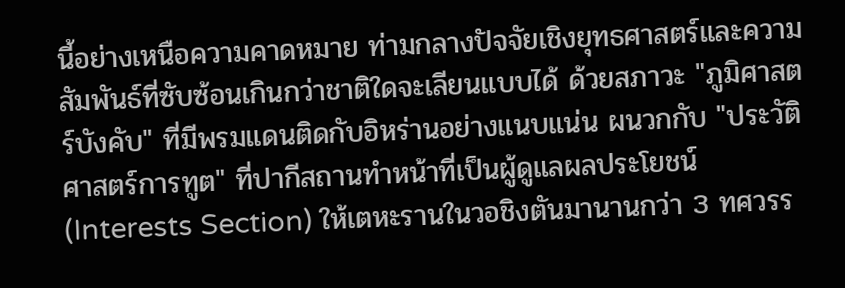นี้อย่างเหนือความคาดหมาย ท่ามกลางปัจจัยเชิงยุทธศาสตร์และความสัมพันธ์ที่ซับซ้อนเกินกว่าชาติใดจะเลียนแบบได้ ด้วยสภาวะ "ภูมิศาสตร์บังคับ" ที่มีพรมแดนติดกับอิหร่านอย่างแนบแน่น ผนวกกับ "ประวัติศาสตร์การทูต" ที่ปากีสถานทำหน้าที่เป็นผู้ดูแลผลประโยชน์ (Interests Section) ให้เตหะรานในวอชิงตันมานานกว่า 3 ทศวรร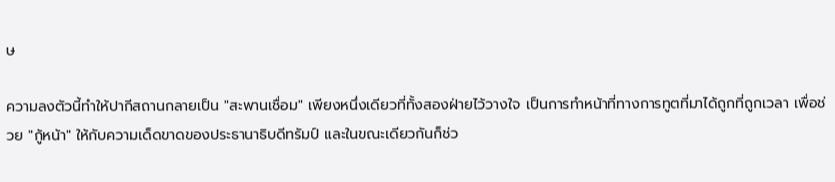ษ

ความลงตัวนี้ทำให้ปากีสถานกลายเป็น "สะพานเชื่อม" เพียงหนึ่งเดียวที่ทั้งสองฝ่ายไว้วางใจ เป็นการทำหน้าที่ทางการทูตที่มาได้ถูกที่ถูกเวลา เพื่อช่วย "กู้หน้า" ให้กับความเด็ดขาดของประธานาธิบดีทรัมป์ และในขณะเดียวกันก็ช่ว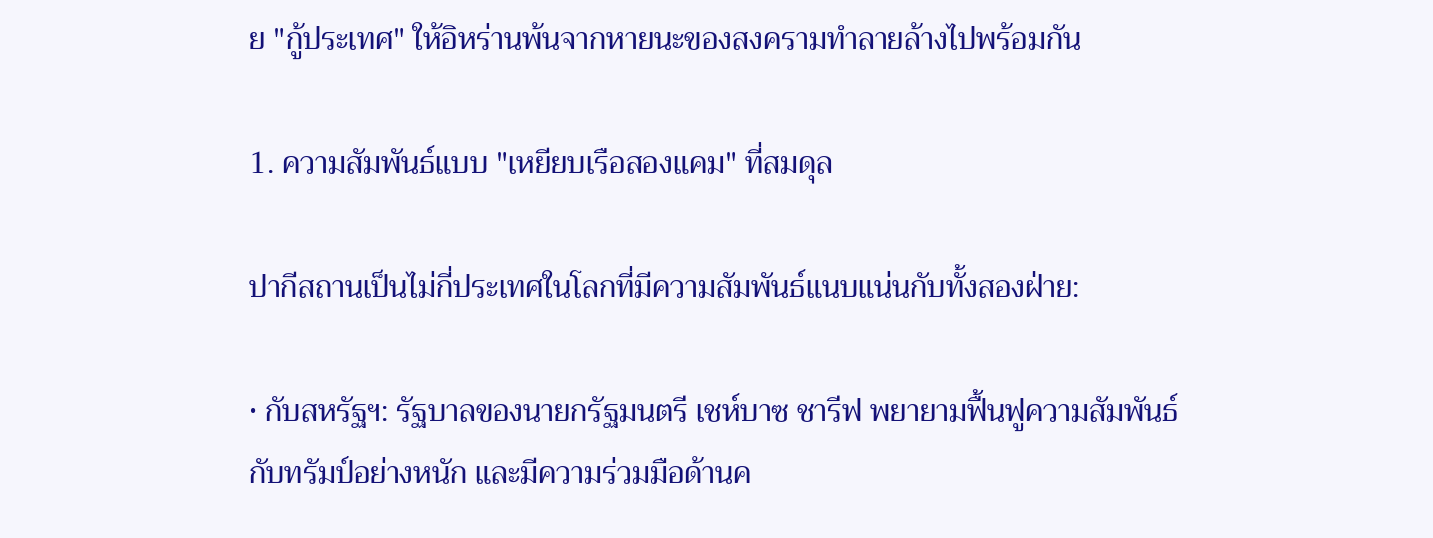ย "กู้ประเทศ" ให้อิหร่านพ้นจากหายนะของสงครามทำลายล้างไปพร้อมกัน

1. ความสัมพันธ์แบบ "เหยียบเรือสองแคม" ที่สมดุล

ปากีสถานเป็นไม่กี่ประเทศในโลกที่มีความสัมพันธ์แนบแน่นกับทั้งสองฝ่าย:

• กับสหรัฐฯ: รัฐบาลของนายกรัฐมนตรี เชห์บาซ ชารีฟ พยายามฟื้นฟูความสัมพันธ์กับทรัมป์อย่างหนัก และมีความร่วมมือด้านค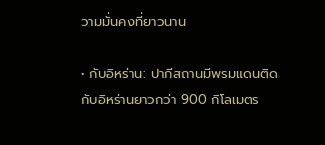วามมั่นคงที่ยาวนาน

• กับอิหร่าน: ปากีสถานมีพรมแดนติดกับอิหร่านยาวกว่า 900 กิโลเมตร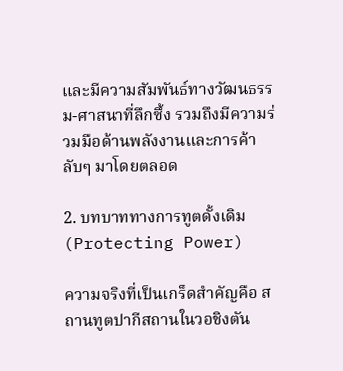และมีความสัมพันธ์ทางวัฒนธรรม-ศาสนาที่ลึกซึ้ง รวมถึงมีความร่วมมือด้านพลังงานและการค้าลับๆ มาโดยตลอด

2. บทบาททางการทูตดั้งเดิม (Protecting Power)

ความจริงที่เป็นเกร็ดสำคัญคือ สถานทูตปากีสถานในวอชิงตัน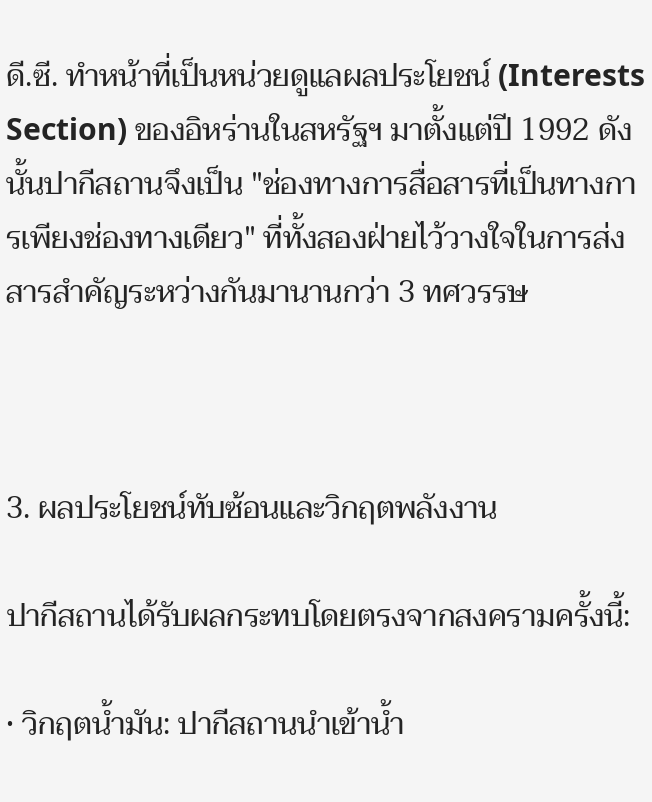ดี.ซี. ทำหน้าที่เป็นหน่วยดูแลผลประโยชน์ (Interests Section) ของอิหร่านในสหรัฐฯ มาตั้งแต่ปี 1992 ดังนั้นปากีสถานจึงเป็น "ช่องทางการสื่อสารที่เป็นทางการเพียงช่องทางเดียว" ที่ทั้งสองฝ่ายไว้วางใจในการส่งสารสำคัญระหว่างกันมานานกว่า 3 ทศวรรษ



3. ผลประโยชน์ทับซ้อนและวิกฤตพลังงาน

ปากีสถานได้รับผลกระทบโดยตรงจากสงครามครั้งนี้:

• วิกฤตน้ำมัน: ปากีสถานนำเข้าน้ำ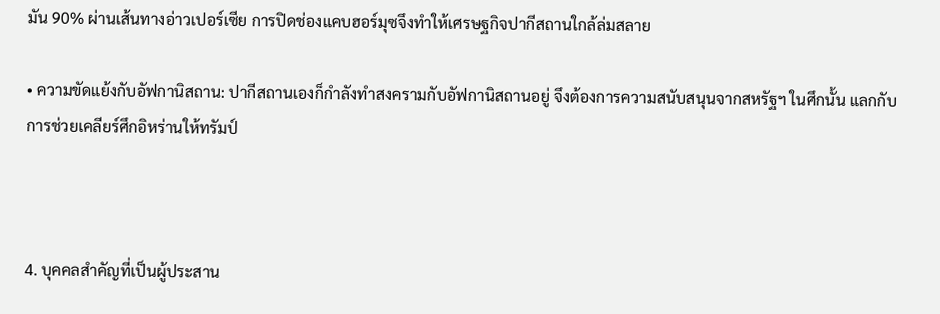มัน 90% ผ่านเส้นทางอ่าวเปอร์เซีย การปิดช่องแคบฮอร์มุซจึงทำให้เศรษฐกิจปากีสถานใกล้ล่มสลาย

• ความขัดแย้งกับอัฟกานิสถาน: ปากีสถานเองก็กำลังทำสงครามกับอัฟกานิสถานอยู่ จึงต้องการความสนับสนุนจากสหรัฐฯ ในศึกนั้น แลกกับการช่วยเคลียร์ศึกอิหร่านให้ทรัมป์



4. บุคคลสำคัญที่เป็นผู้ประสาน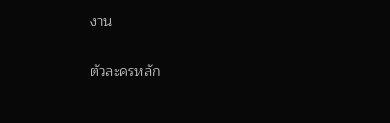งาน

ตัวละครหลัก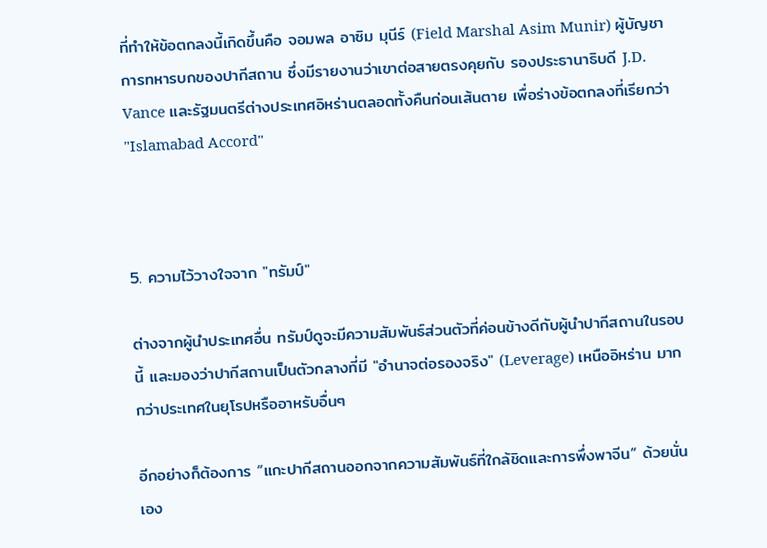ที่ทำให้ข้อตกลงนี้เกิดขึ้นคือ จอมพล อาซิม มุนีร์ (Field Marshal Asim Munir) ผู้บัญชาการทหารบกของปากีสถาน ซึ่งมีรายงานว่าเขาต่อสายตรงคุยกับ รองประธานาธิบดี J.D. Vance และรัฐมนตรีต่างประเทศอิหร่านตลอดทั้งคืนก่อนเส้นตาย เพื่อร่างข้อตกลงที่เรียกว่า "Islamabad Accord"



5. ความไว้วางใจจาก "ทรัมป์"

ต่างจากผู้นำประเทศอื่น ทรัมป์ดูจะมีความสัมพันธ์ส่วนตัวที่ค่อนข้างดีกับผู้นำปากีสถานในรอบนี้ และมองว่าปากีสถานเป็นตัวกลางที่มี "อำนาจต่อรองจริง" (Leverage) เหนืออิหร่าน มากกว่าประเทศในยุโรปหรืออาหรับอื่นๆ

อีกอย่างก็ต้องการ “แกะปากีสถานออกจากความสัมพันธ์ที่ใกล้ชิดและการพึ่งพาจีน” ด้วยนั่นเอง